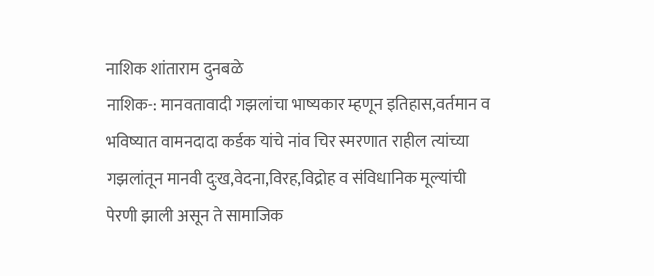नाशिक शांताराम दुनबळे
नाशिक-: मानवतावादी गझलांचा भाष्यकार म्हणून इतिहास,वर्तमान व भविष्यात वामनदादा कर्डक यांचे नांव चिर स्मरणात राहील त्यांच्या गझलांतून मानवी दुःख,वेदना,विरह,विद्रोह व संविधानिक मूल्यांची पेरणी झाली असून ते सामाजिक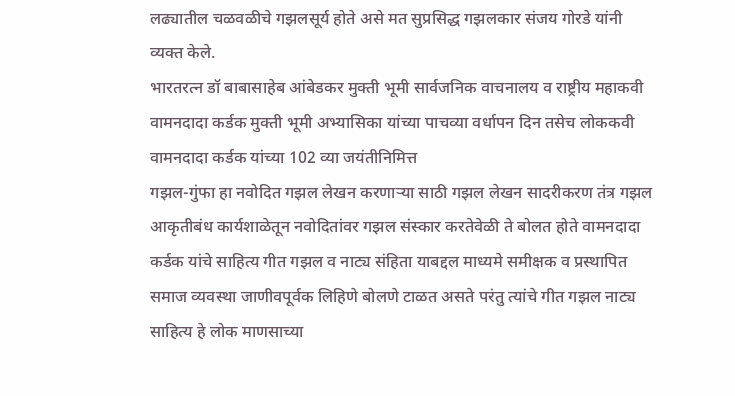लढ्यातील चळवळीचे गझलसूर्य होते असे मत सुप्रसिद्ध गझलकार संजय गोरडे यांनी व्यक्त केले.
भारतरत्न डॉ बाबासाहेब आंबेडकर मुक्ती भूमी सार्वजनिक वाचनालय व राष्ट्रीय महाकवी वामनदादा कर्डक मुक्ती भूमी अभ्यासिका यांच्या पाचव्या वर्धापन दिन तसेच लोककवी वामनदादा कर्डक यांच्या 102 व्या जयंतीनिमित्त
गझल-गुंफा हा नवोदित गझल लेखन करणाऱ्या साठी गझल लेखन सादरीकरण तंत्र गझल आकृतीबंध कार्यशाळेतून नवोदितांवर गझल संस्कार करतेवेळी ते बोलत होते वामनदादा कर्डक यांचे साहित्य गीत गझल व नाट्य संहिता याबद्दल माध्यमे समीक्षक व प्रस्थापित समाज व्यवस्था जाणीवपूर्वक लिहिणे बोलणे टाळत असते परंतु त्यांचे गीत गझल नाट्य साहित्य हे लोक माणसाच्या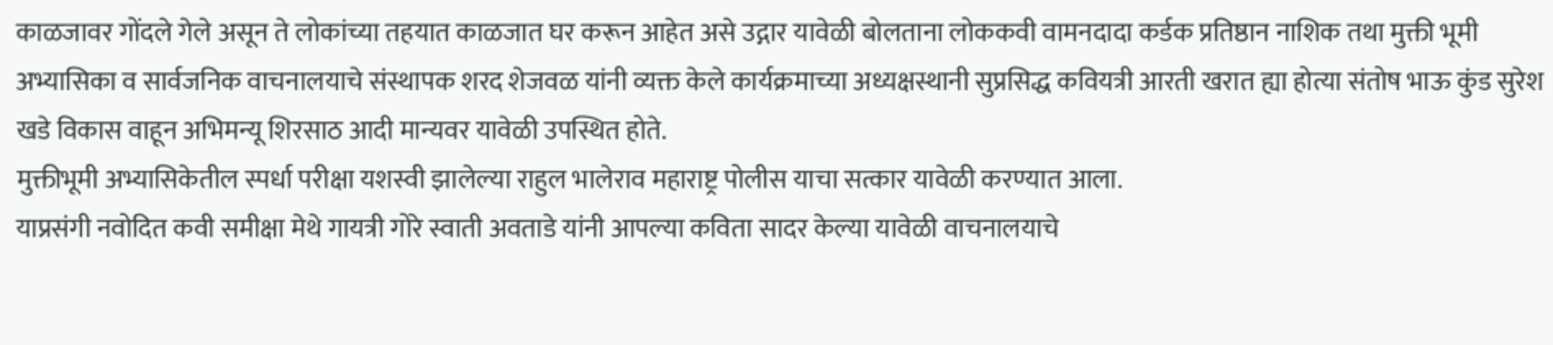काळजावर गोंदले गेले असून ते लोकांच्या तहयात काळजात घर करून आहेत असे उद्गार यावेळी बोलताना लोककवी वामनदादा कर्डक प्रतिष्ठान नाशिक तथा मुक्ती भूमी अभ्यासिका व सार्वजनिक वाचनालयाचे संस्थापक शरद शेजवळ यांनी व्यक्त केले कार्यक्रमाच्या अध्यक्षस्थानी सुप्रसिद्ध कवियत्री आरती खरात ह्या होत्या संतोष भाऊ कुंड सुरेश खडे विकास वाहून अभिमन्यू शिरसाठ आदी मान्यवर यावेळी उपस्थित होते.
मुक्तीभूमी अभ्यासिकेतील स्पर्धा परीक्षा यशस्वी झालेल्या राहुल भालेराव महाराष्ट्र पोलीस याचा सत्कार यावेळी करण्यात आला.
याप्रसंगी नवोदित कवी समीक्षा मेथे गायत्री गोरे स्वाती अवताडे यांनी आपल्या कविता सादर केल्या यावेळी वाचनालयाचे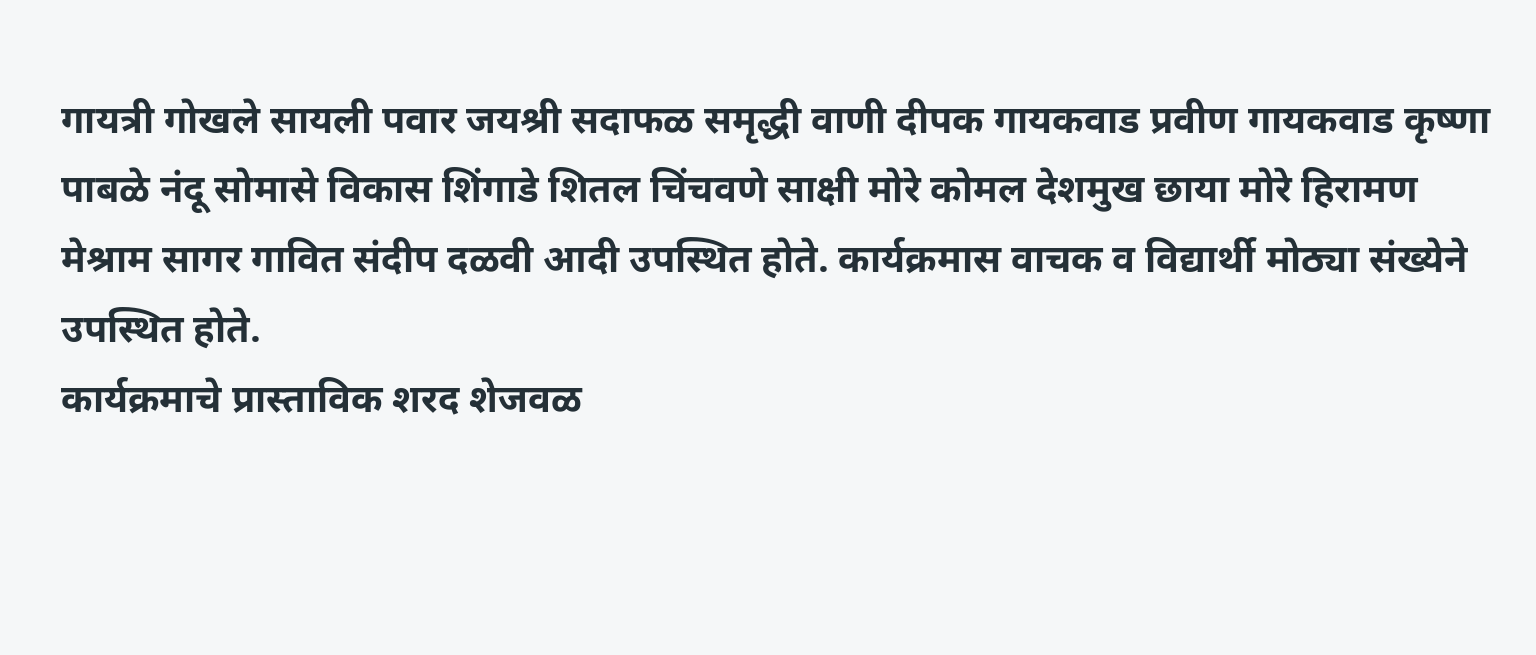गायत्री गोखले सायली पवार जयश्री सदाफळ समृद्धी वाणी दीपक गायकवाड प्रवीण गायकवाड कृष्णा पाबळे नंदू सोमासे विकास शिंगाडे शितल चिंचवणे साक्षी मोरे कोमल देशमुख छाया मोरे हिरामण मेश्राम सागर गावित संदीप दळवी आदी उपस्थित होते. कार्यक्रमास वाचक व विद्यार्थी मोठ्या संख्येने उपस्थित होते.
कार्यक्रमाचे प्रास्ताविक शरद शेजवळ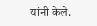यांनी केले.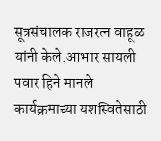सूत्रसंचालक राजरत्न वाहूळ यांनी केले.आभार सायली पवार हिने मानले
कार्यक्रमाच्या यशस्वितेसाठी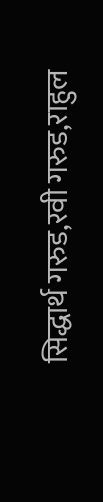सिद्धार्थ गरुड,रवी गरुड,राहुल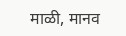माळी, मानव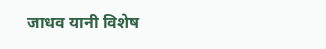जाधव यानी विशेष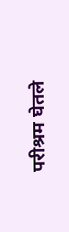परीश्रम घेतले